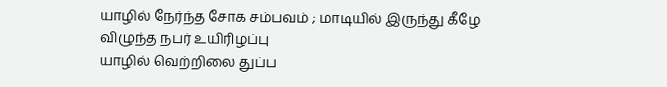யாழில் நேர்ந்த சோக சம்பவம் ; மாடியில் இருந்து கீழே விழுந்த நபர் உயிரிழப்பு
யாழில் வெற்றிலை துப்ப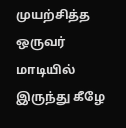முயற்சித்த ஒருவர் மாடியில் இருந்து கீழே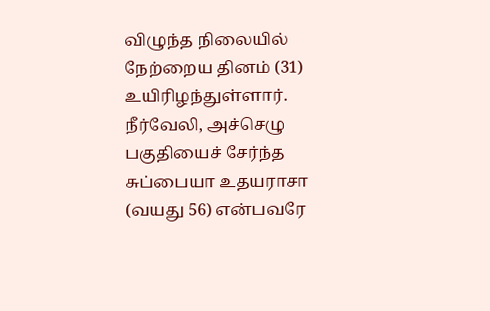விழுந்த நிலையில் நேற்றைய தினம் (31) உயிரிழந்துள்ளார்.
நீர்வேலி, அச்செழு பகுதியைச் சேர்ந்த சுப்பையா உதயராசா (வயது 56) என்பவரே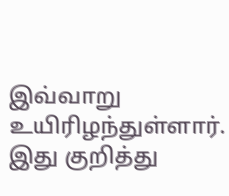இவ்வாறு உயிரிழந்துள்ளார்.
இது குறித்து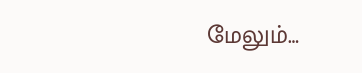மேலும்…